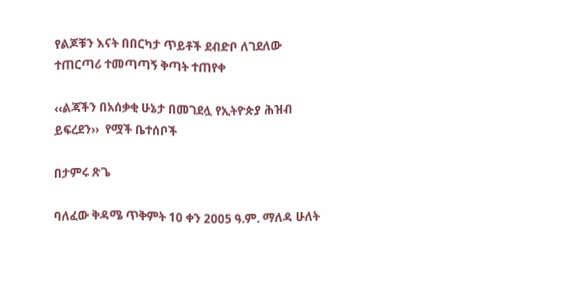የልጆቹን እናት በበርካታ ጥይቶች ደብድቦ ለገደለው ተጠርጣሪ ተመጣጣኝ ቅጣት ተጠየቀ

‹‹ልጃችን በአሰቃቂ ሁኔታ በመገደሏ የኢትዮጵያ ሕዝብ ይፍረደን››  የሟች ቤተሰቦች

በታምሩ ጽጌ

ባለፈው ቅዳሜ ጥቅምት 10 ቀን 2005 ዓ.ም. ማለዳ ሁለት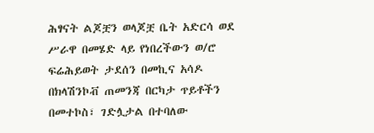ሕፃናት ልጆቿን ወላጆቿ ቤት አድርሳ ወደ ሥራዋ በመሄድ ላይ የነበረችውን ወ/ሮ ፍሬሕይወት ታደሰን በመኪና አሳዶ በክላሽንኮቭ ጠመንጃ በርካታ ጥይቶችን በመተኮስ፣ ገድሏታል በተባለው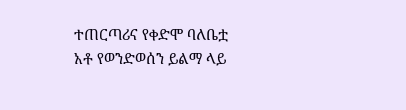ተጠርጣሪና የቀድሞ ባለቤቷ አቶ የወንድወሰን ይልማ ላይ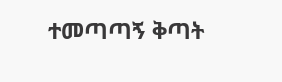ተመጣጣኝ ቅጣት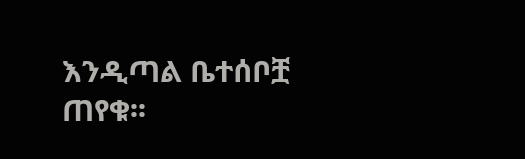እንዲጣል ቤተሰቦቿ ጠየቁ፡፡